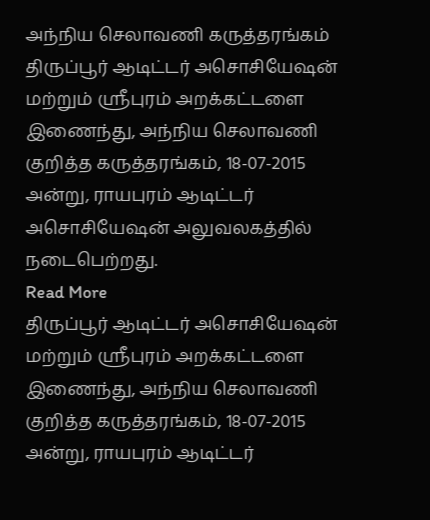அந்நிய செலாவணி கருத்தரங்கம்
திருப்பூர் ஆடிட்டர் அசொசியேஷன் மற்றும் ஸ்ரீபுரம் அறக்கட்டளை இணைந்து, அந்நிய செலாவணி குறித்த கருத்தரங்கம், 18-07-2015 அன்று, ராயபுரம் ஆடிட்டர் அசொசியேஷன் அலுவலகத்தில் நடைபெற்றது.
Read More
திருப்பூர் ஆடிட்டர் அசொசியேஷன் மற்றும் ஸ்ரீபுரம் அறக்கட்டளை இணைந்து, அந்நிய செலாவணி குறித்த கருத்தரங்கம், 18-07-2015 அன்று, ராயபுரம் ஆடிட்டர்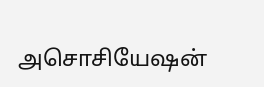அசொசியேஷன்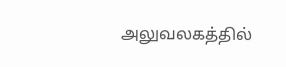அலுவலகத்தில்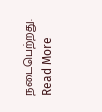நடைபெற்றது.
Read More